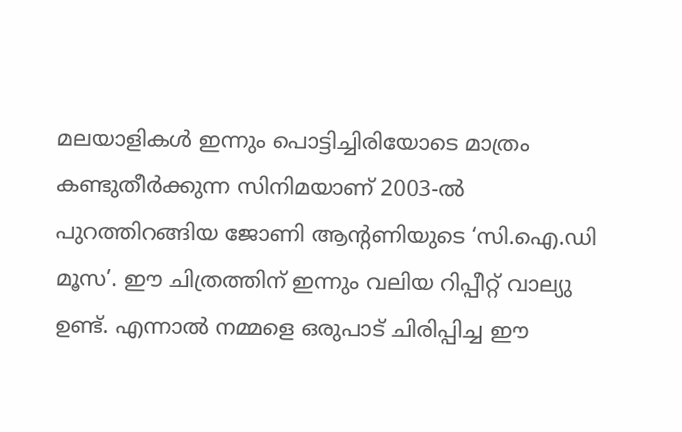മലയാളികൾ ഇന്നും പൊട്ടിച്ചിരിയോടെ മാത്രം കണ്ടുതീർക്കുന്ന സിനിമയാണ് 2003-ൽ പുറത്തിറങ്ങിയ ജോണി ആന്റണിയുടെ ‘സി.ഐ.ഡി മൂസ’. ഈ ചിത്രത്തിന് ഇന്നും വലിയ റിപ്പീറ്റ് വാല്യു ഉണ്ട്. എന്നാൽ നമ്മളെ ഒരുപാട് ചിരിപ്പിച്ച ഈ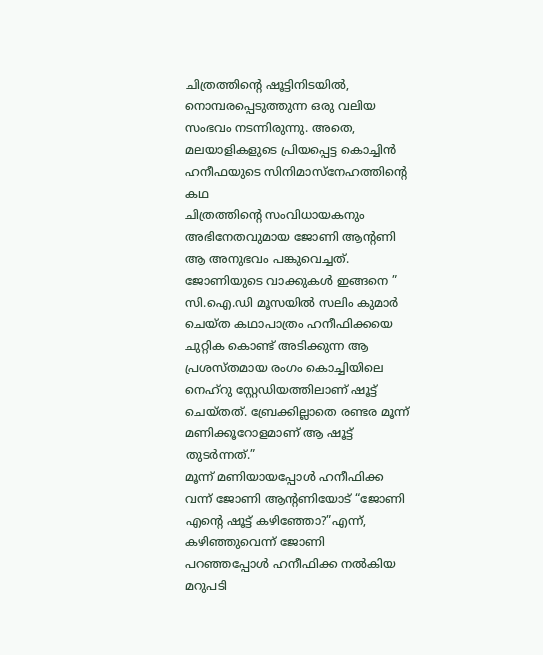ചിത്രത്തിന്റെ ഷൂട്ടിനിടയിൽ, നൊമ്പരപ്പെടുത്തുന്ന ഒരു വലിയ സംഭവം നടന്നിരുന്നു. അതെ, മലയാളികളുടെ പ്രിയപ്പെട്ട കൊച്ചിൻ ഹനീഫയുടെ സിനിമാസ്നേഹത്തിന്റെ കഥ
ചിത്രത്തിന്റെ സംവിധായകനും അഭിനേതവുമായ ജോണി ആന്റണി ആ അനുഭവം പങ്കുവെച്ചത്. ജോണിയുടെ വാക്കുകൾ ഇങ്ങനെ ” സി.ഐ.ഡി മൂസയിൽ സലിം കുമാർ ചെയ്ത കഥാപാത്രം ഹനീഫിക്കയെ ചുറ്റിക കൊണ്ട് അടിക്കുന്ന ആ പ്രശസ്തമായ രംഗം കൊച്ചിയിലെ നെഹ്റു സ്റ്റേഡിയത്തിലാണ് ഷൂട്ട് ചെയ്തത്. ബ്രേക്കില്ലാതെ രണ്ടര മൂന്ന് മണിക്കൂറോളമാണ് ആ ഷൂട്ട് തുടർന്നത്.”
മൂന്ന് മണിയായപ്പോൾ ഹനീഫിക്ക വന്ന് ജോണി ആന്റണിയോട് “ജോണി എന്റെ ഷൂട്ട് കഴിഞ്ഞോ?”എന്ന്, കഴിഞ്ഞുവെന്ന് ജോണി പറഞ്ഞപ്പോൾ ഹനീഫിക്ക നൽകിയ മറുപടി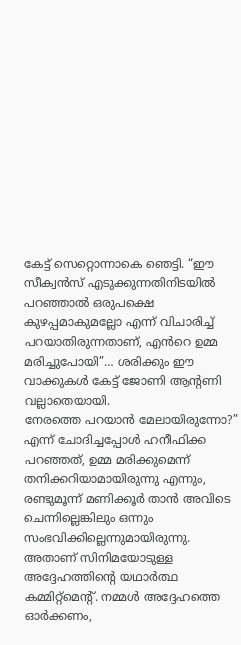കേട്ട് സെറ്റൊന്നാകെ ഞെട്ടി. “ഈ സീക്വൻസ് എടുക്കുന്നതിനിടയിൽ പറഞ്ഞാൽ ഒരുപക്ഷെ കുഴപ്പമാകുമല്ലോ എന്ന് വിചാരിച്ച് പറയാതിരുന്നതാണ്, എൻറെ ഉമ്മ മരിച്ചുപോയി”… ശരിക്കും ഈ വാക്കുകൾ കേട്ട് ജോണി ആന്റണി വല്ലാതെയായി.
നേരത്തെ പറയാൻ മേലായിരുന്നോ?” എന്ന് ചോദിച്ചപ്പോൾ ഹനീഫിക്ക പറഞ്ഞത്, ഉമ്മ മരിക്കുമെന്ന് തനിക്കറിയാമായിരുന്നു എന്നും, രണ്ടുമൂന്ന് മണിക്കൂർ താൻ അവിടെ ചെന്നില്ലെങ്കിലും ഒന്നും സംഭവിക്കില്ലെന്നുമായിരുന്നു. അതാണ് സിനിമയോടുള്ള അദ്ദേഹത്തിന്റെ യഥാർത്ഥ കമ്മിറ്റ്മെന്റ്. നമ്മൾ അദ്ദേഹത്തെ ഓർക്കണം,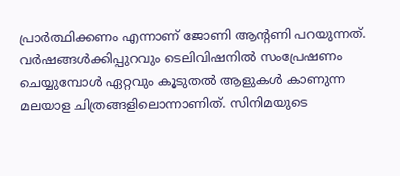പ്രാർത്ഥിക്കണം എന്നാണ് ജോണി ആന്റണി പറയുന്നത്.
വർഷങ്ങൾക്കിപ്പുറവും ടെലിവിഷനിൽ സംപ്രേഷണം ചെയ്യുമ്പോൾ ഏറ്റവും കൂടുതൽ ആളുകൾ കാണുന്ന മലയാള ചിത്രങ്ങളിലൊന്നാണിത്. സിനിമയുടെ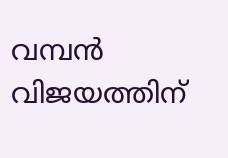വമ്പൻ വിജയത്തിന്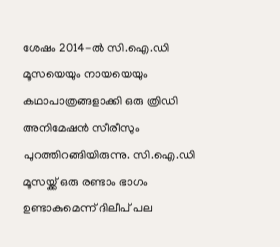ശേഷം 2014-ൽ സി.ഐ.ഡി മൂസയെയും നായയെയും കഥാപാത്രങ്ങളാക്കി ഒരു ത്രിഡി അനിമേഷൻ സീരീസും പുറത്തിറങ്ങിയിരുന്നു. സി.ഐ.ഡി മൂസയ്ക്ക് ഒരു രണ്ടാം ഭാഗം ഉണ്ടാകുമെന്ന് ദിലീപ് പല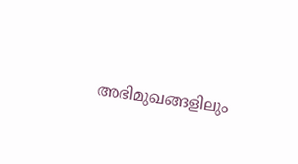അഭിമുഖങ്ങളിലും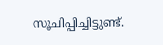സൂചിപ്പിച്ചിട്ടുണ്ട്.